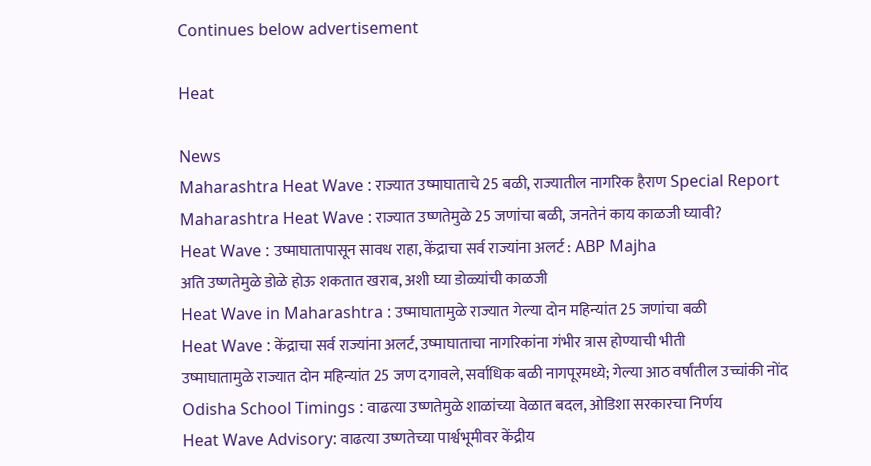Continues below advertisement

Heat

News
Maharashtra Heat Wave : राज्यात उष्माघाताचे 25 बळी, राज्यातील नागरिक हैराण Special Report
Maharashtra Heat Wave : राज्यात उष्णतेमुळे 25 जणांचा बळी, जनतेनं काय काळजी घ्यावी?
Heat Wave : उष्माघातापासून सावध राहा, केंद्राचा सर्व राज्यांना अलर्ट : ABP Majha
अति उष्णतेमुळे डोळे होऊ शकतात खराब, अशी घ्या डोळ्यांची काळजी
Heat Wave in Maharashtra : उष्माघातामुळे राज्यात गेल्या दोन महिन्यांत 25 जणांचा बळी
Heat Wave : केंद्राचा सर्व राज्यांना अलर्ट, उष्माघाताचा नागरिकांना गंभीर त्रास होण्याची भीती
उष्माघातामुळे राज्यात दोन महिन्यांत 25 जण दगावले, सर्वाधिक बळी नागपूरमध्ये; गेल्या आठ वर्षांतील उच्चांकी नोंद
Odisha School Timings : वाढत्या उष्णतेमुळे शाळांच्या वेळात बदल, ओडिशा सरकारचा निर्णय
Heat Wave Advisory: वाढत्या उष्णतेच्या पार्श्वभूमीवर केंद्रीय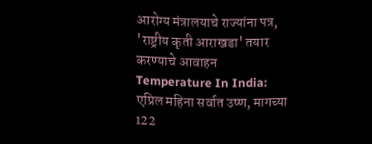आरोग्य मंत्रालयाचे राज्यांना पत्र, 'राष्ट्रीय कृती आराखडा' तयार करण्याचे आवाहन
Temperature In India: एप्रिल महिना सर्वात उष्ण, मागच्या 122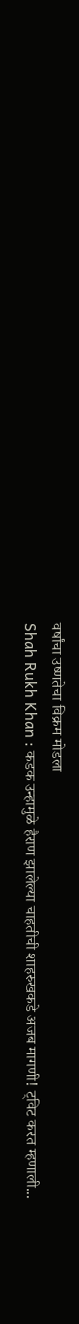वर्षांचा उष्णतेचा विक्रम मोडला
Shah Rukh Khan : कडक उन्हामुळे हैराण झालेल्या चाहतीची शाहरुखकडे अजब मागणी! ट्विट करत म्हणाली...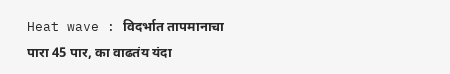Heat wave : विदर्भात तापमानाचा पारा 45 पार, का वाढतंय यंदा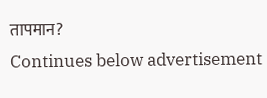तापमान?
Continues below advertisement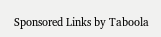Sponsored Links by Taboola